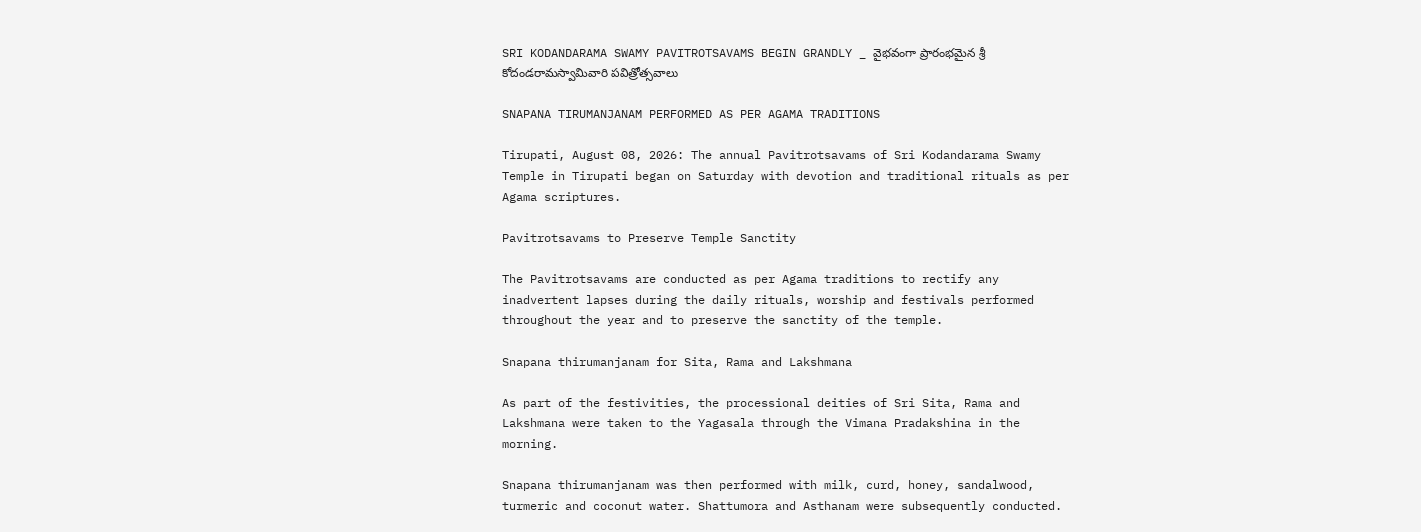SRI KODANDARAMA SWAMY PAVITROTSAVAMS BEGIN GRANDLY _ వైభవంగా ప్రారంభమైన శ్రీ కోదండరామస్వామివారి పవిత్రోత్సవాలు

SNAPANA TIRUMANJANAM PERFORMED AS PER AGAMA TRADITIONS

Tirupati, August 08, 2026: The annual Pavitrotsavams of Sri Kodandarama Swamy Temple in Tirupati began on Saturday with devotion and traditional rituals as per Agama scriptures.

Pavitrotsavams to Preserve Temple Sanctity

The Pavitrotsavams are conducted as per Agama traditions to rectify any inadvertent lapses during the daily rituals, worship and festivals performed throughout the year and to preserve the sanctity of the temple.

Snapana thirumanjanam for Sita, Rama and Lakshmana

As part of the festivities, the processional deities of Sri Sita, Rama and Lakshmana were taken to the Yagasala through the Vimana Pradakshina in the morning.

Snapana thirumanjanam was then performed with milk, curd, honey, sandalwood, turmeric and coconut water. Shattumora and Asthanam were subsequently conducted.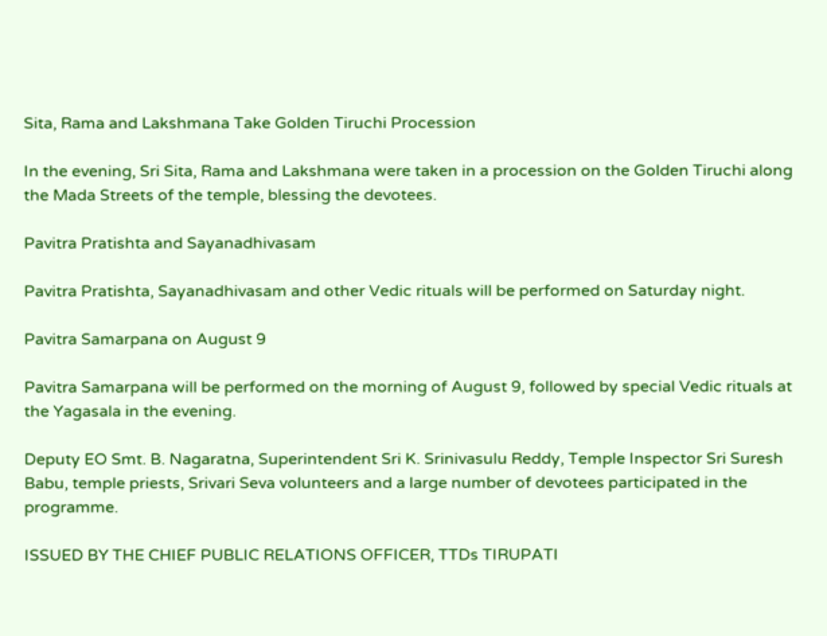Sita, Rama and Lakshmana Take Golden Tiruchi Procession

In the evening, Sri Sita, Rama and Lakshmana were taken in a procession on the Golden Tiruchi along the Mada Streets of the temple, blessing the devotees.

Pavitra Pratishta and Sayanadhivasam

Pavitra Pratishta, Sayanadhivasam and other Vedic rituals will be performed on Saturday night.

Pavitra Samarpana on August 9

Pavitra Samarpana will be performed on the morning of August 9, followed by special Vedic rituals at the Yagasala in the evening.

Deputy EO Smt. B. Nagaratna, Superintendent Sri K. Srinivasulu Reddy, Temple Inspector Sri Suresh Babu, temple priests, Srivari Seva volunteers and a large number of devotees participated in the programme.

ISSUED BY THE CHIEF PUBLIC RELATIONS OFFICER, TTDs TIRUPATI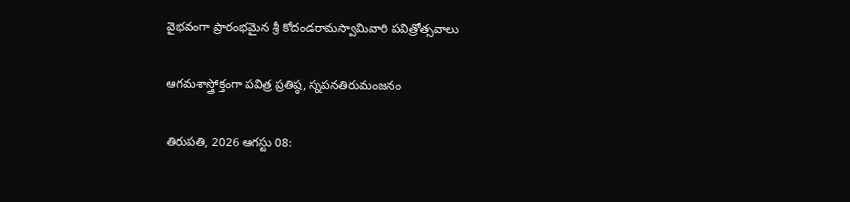వైభవంగా ప్రారంభమైన శ్రీ కోదండరామస్వామివారి పవిత్రోత్సవాలు

ఆగమశాస్త్రోక్తంగా పవిత్ర ప్రతిష్ఠ, స్నపనతిరుమంజనం

తిరుపతి, 2026 ఆగస్టు 08: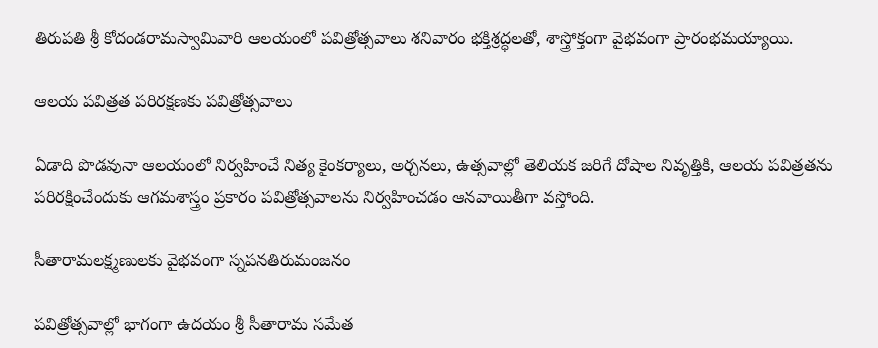తిరుపతి శ్రీ కోదండరామస్వామివారి ఆలయంలో పవిత్రోత్సవాలు శనివారం భక్తిశ్రద్ధలతో, శాస్త్రోక్తంగా వైభవంగా ప్రారంభమయ్యాయి.

ఆలయ పవిత్రత పరిరక్షణకు పవిత్రోత్సవాలు

ఏడాది పొడవునా ఆలయంలో నిర్వహించే నిత్య కైంకర్యాలు, అర్చనలు, ఉత్సవాల్లో తెలియక జరిగే దోషాల నివృత్తికి, ఆలయ పవిత్రతను పరిరక్షించేందుకు ఆగమశాస్త్రం ప్రకారం పవిత్రోత్సవాలను నిర్వహించడం ఆనవాయితీగా వస్తోంది.

సీతారామలక్ష్మణులకు వైభవంగా స్నపనతిరుమంజనం

పవిత్రోత్సవాల్లో భాగంగా ఉదయం శ్రీ సీతారామ సమేత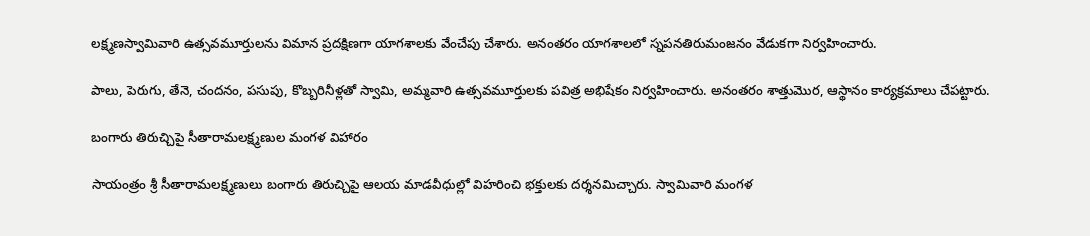లక్ష్మణస్వామివారి ఉత్సవమూర్తులను విమాన ప్రదక్షిణగా యాగశాలకు వేంచేపు చేశారు. అనంతరం యాగశాలలో స్నపనతిరుమంజనం వేడుకగా నిర్వహించారు.

పాలు, పెరుగు, తేనె, చందనం, పసుపు, కొబ్బరినీళ్లతో స్వామి, అమ్మవారి ఉత్సవమూర్తులకు పవిత్ర అభిషేకం నిర్వహించారు. అనంతరం శాత్తుమొర, ఆస్థానం కార్యక్రమాలు చేపట్టారు.

బంగారు తిరుచ్చిపై సీతారామలక్ష్మణుల మంగళ విహారం

సాయంత్రం శ్రీ సీతారామలక్ష్మణులు బంగారు తిరుచ్చిపై ఆలయ మాడవీధుల్లో విహరించి భక్తులకు దర్శనమిచ్చారు. స్వామివారి మంగళ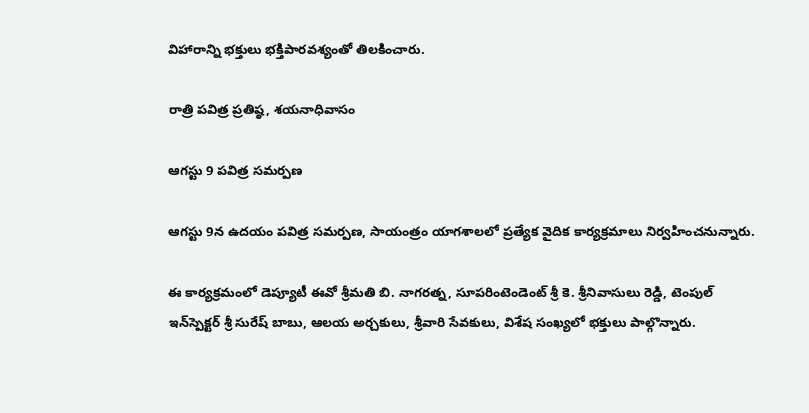విహారాన్ని భక్తులు భక్తిపారవశ్యంతో తిలకించారు.

రాత్రి పవిత్ర ప్రతిష్ఠ, శయనాధివాసం

ఆగస్టు 9 పవిత్ర సమర్పణ

ఆగస్టు 9న ఉదయం పవిత్ర సమర్పణ, సాయంత్రం యాగశాలలో ప్రత్యేక వైదిక కార్యక్రమాలు నిర్వహించనున్నారు.

ఈ కార్యక్రమంలో డెప్యూటీ ఈవో శ్రీమతి బి. నాగరత్న, సూపరింటెండెంట్ శ్రీ కె. శ్రీనివాసులు రెడ్డి, టెంపుల్ ఇన్‌స్పెక్టర్ శ్రీ సురేష్ బాబు, ఆలయ అర్చకులు, శ్రీవారి సేవకులు, విశేష సంఖ్యలో భక్తులు పాల్గొన్నారు.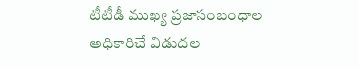టీటీడీ ముఖ్య ప్రజాసంబంధాల అధికారిచే విడుదల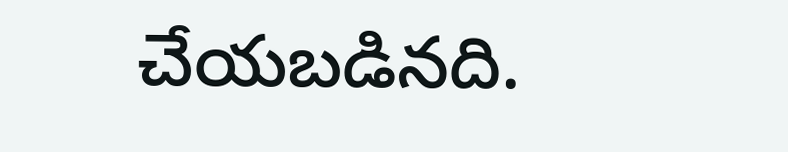చేయబడినది.